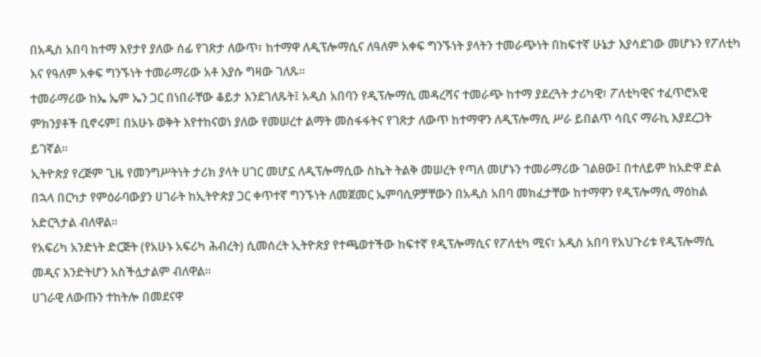በአዲስ አበባ ከተማ እየታየ ያለው ሰፊ የገጽታ ለውጥ፣ ከተማዋ ለዲፕሎማሲና ለዓለም አቀፍ ግንኙነት ያላትን ተመራጭነት በከፍተኛ ሁኔታ እያሳደገው መሆኑን የፖለቲካ እና የዓለም አቀፍ ግንኙነት ተመራማሪው አቶ እያሱ ግዛው ገለጹ።
ተመራማሪው ከኤ ኤም ኤን ጋር በነበራቸው ቆይታ እንደገለጹት፤ አዲስ አበባን የዲፕሎማሲ መዳረሻና ተመራጭ ከተማ ያደረጓት ታሪካዊ፣ ፖለቲካዊና ተፈጥሮአዊ ምክንያቶች ቢኖሩም፤ በአሁኑ ወቅት እየተከናወነ ያለው የመሠረተ ልማት መስፋፋትና የገጽታ ለውጥ ከተማዋን ለዲፕሎማሲ ሥራ ይበልጥ ሳቢና ማራኪ እያደረጋት ይገኛል።
ኢትዮጵያ የረጅም ጊዜ የመንግሥትነት ታሪክ ያላት ሀገር መሆኗ ለዲፕሎማሲው ስኬት ትልቅ መሠረት የጣለ መሆኑን ተመራማሪው ገልፀው፤ በተለይም ከአድዋ ድል በኋላ በርካታ የምዕራባውያን ሀገራት ከኢትዮጵያ ጋር ቀጥተኛ ግንኙነት ለመጀመር ኤምባሲዎቻቸውን በአዲስ አበባ መክፈታቸው ከተማዋን የዲፕሎማሲ ማዕከል አድርጓታል ብለዋል።
የአፍሪካ አንድነት ድርጅት (የአሁኑ አፍሪካ ሕብረት) ሲመሰረት ኢትዮጵያ የተጫወተችው ከፍተኛ የዲፕሎማሲና የፖለቲካ ሚና፣ አዲስ አበባ የአህጉሪቱ የዲፕሎማሲ መዲና እንድትሆን አስችሏታልም ብለዋል።
ሀገራዊ ለውጡን ተከትሎ በመደናዋ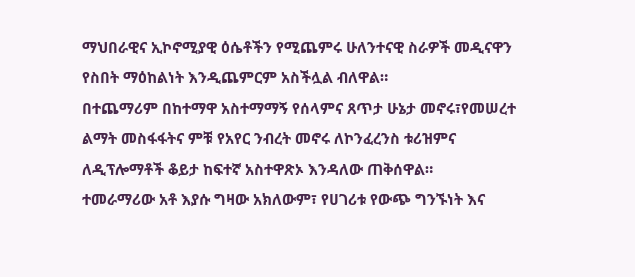ማህበራዊና ኢኮኖሚያዊ ዕሴቶችን የሚጨምሩ ሁለንተናዊ ስራዎች መዲናዋን የስበት ማዕከልነት እንዲጨምርም አስችሏል ብለዋል።
በተጨማሪም በከተማዋ አስተማማኝ የሰላምና ጸጥታ ሁኔታ መኖሩ፣የመሠረተ ልማት መስፋፋትና ምቹ የአየር ንብረት መኖሩ ለኮንፈረንስ ቱሪዝምና ለዲፕሎማቶች ቆይታ ከፍተኛ አስተዋጽኦ እንዳለው ጠቅሰዋል።
ተመራማሪው አቶ እያሱ ግዛው አክለውም፣ የሀገሪቱ የውጭ ግንኙነት እና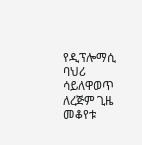የዲፕሎማሲ ባህሪ ሳይለዋወጥ ለረጅም ጊዜ መቆየቱ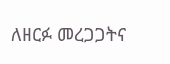ለዘርፉ መረጋጋትና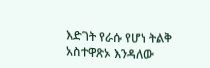እድገት የራሱ የሆነ ትልቅ አስተዋጽኦ እንዳለው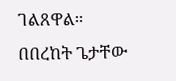ገልጸዋል።
በበረከት ጌታቸው